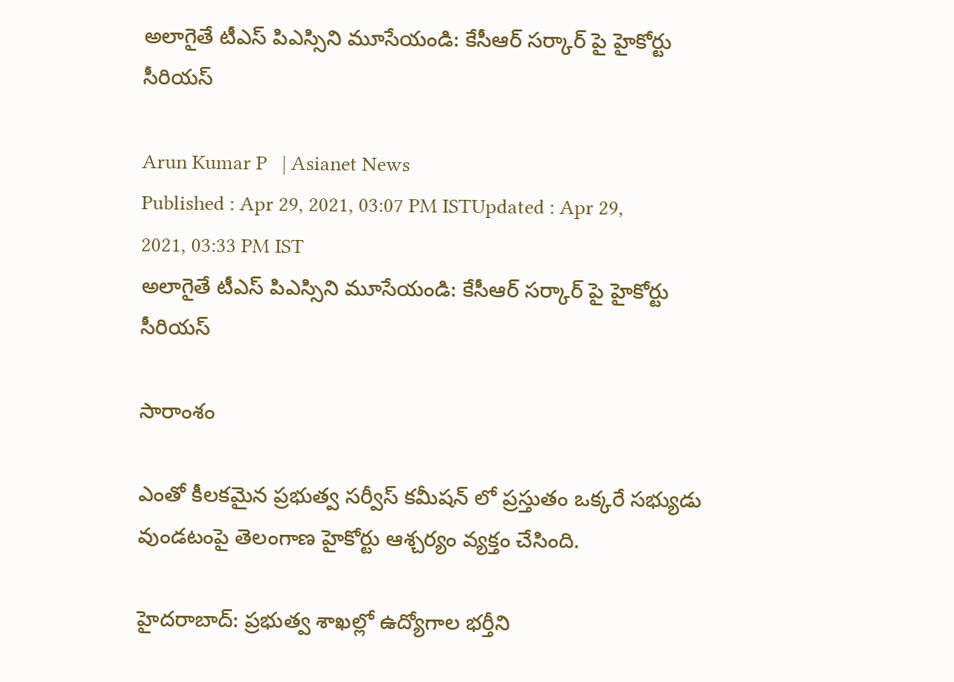అలాగైతే టీఎస్ పిఎస్సిని మూసేయండి: కేసీఆర్ సర్కార్ పై హైకోర్టు సీరియస్

Arun Kumar P   | Asianet News
Published : Apr 29, 2021, 03:07 PM ISTUpdated : Apr 29, 2021, 03:33 PM IST
అలాగైతే టీఎస్ పిఎస్సిని మూసేయండి: కేసీఆర్ సర్కార్ పై హైకోర్టు సీరియస్

సారాంశం

ఎంతో కీలకమైన ప్రభుత్వ సర్వీస్ కమీషన్ లో ప్రస్తుతం ఒక్కరే సభ్యుడు వుండటంపై తెలంగాణ హైకోర్టు ఆశ్చర్యం వ్యక్తం చేసింది.

హైదరాబాద్: ప్రభుత్వ శాఖల్లో ఉద్యోగాల భర్తీని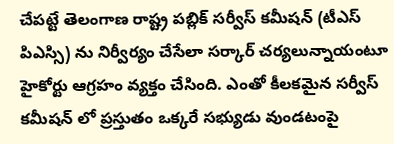చేపట్టే తెలంగాణ రాష్ట్ర పబ్లిక్ సర్వీస్ కమీషన్ (టీఎస్ పిఎస్సి) ను నిర్వీర్యం చేసేలా సర్కార్ చర్యలున్నాయంటూ హైకోర్టు ఆగ్రహం వ్యక్తం చేసింది. ఎంతో కీలకమైన సర్వీస్ కమీషన్ లో ప్రస్తుతం ఒక్కరే సభ్యుడు వుండటంపై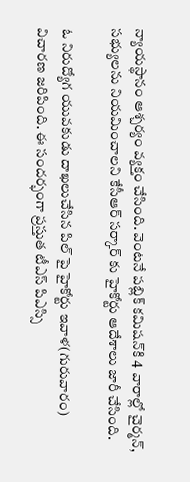న్యాయస్థానం ఆశ్చర్యం వ్యక్తం చేసింది. వెంటనే పబ్లిక్ కమిషన్‌కి 4 వారాల్లో చైర్మన్, సభ్యులను నియమించాలని కేసీఆర్ సర్కార్ కు హైకోర్టు ఆదేశాలు జారీ చేసింది.

ఓ నిరుద్యోగ యువకుడు దాఖలుచేసిన పిల్ పై హైకోర్టు ఇవాళ(గురువారం) విచారణ జరిపింది. ఈ సందర్భంగా ప్రస్తుత టీఎస్ పిఎస్సి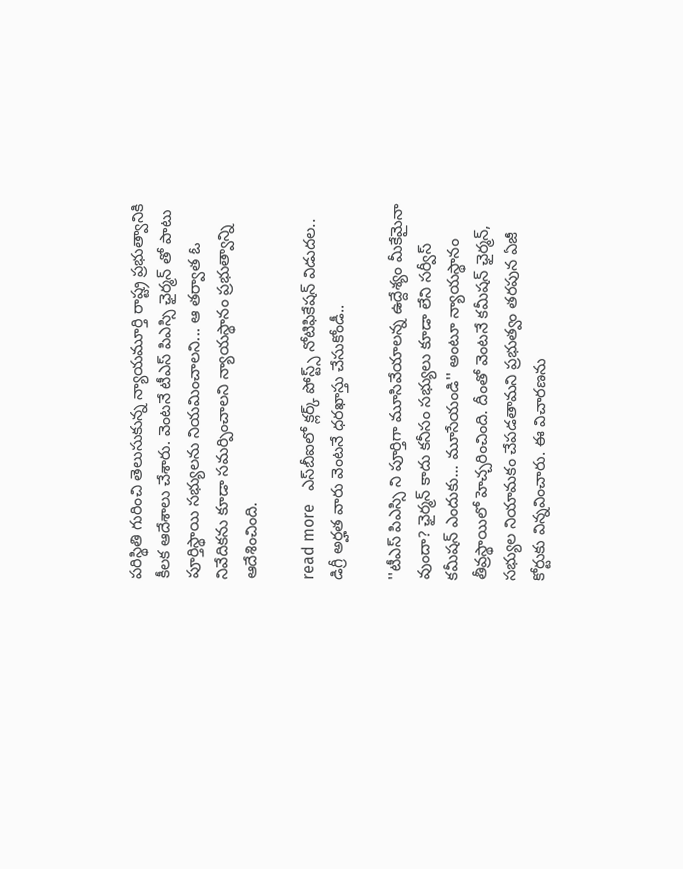పరిస్థితి గురించి తెలుసుకున్న న్యాయమూర్తి రాష్ట్ర ప్రభుత్వానికి కీలక ఆదేశాలు చేశారు. వెంటనే టీఎస్ పిఎస్సి ఛైర్మన్ తో పాటు పూర్తిస్థాయి సభ్యులను నియమించాలని... ఆ తర్వాత ఓ నివేదికను కూడా సమర్పించాలని న్యాయస్థానం ప్రభుత్వాన్ని ఆదేశించింది.

read more   ఎస్‌బీఐలో క్లర్క్‌ పోస్ట్స్ నోటిఫికేషన్ విడుదల.. డిగ్రీ అర్హత వారు వెంటనే ధరఖాస్తు చేసుకోండీ..

''టీఎస్ పిఎస్సి ని పూర్తిగా మూసివేయాలన్న ఉద్దేశ్యం మీకేమైనా వుందా? ఛైర్మన్ కాదు కనీసం సభ్యులు కూడా లేని సర్వీస్ కమీషన్ ఎందుకు... మూసేయండి'' అంటూ న్యాయస్థానం తీవ్రస్థాయిలో హెచ్చరించింది. దీంతో వెంటనే కమీషన్ ఛైర్మన్, సభ్యుల నియామకం చేపడతామని ప్రభుత్వం తరపున ఏజీ కోర్టుకు విన్నవించారు. ఈ విచారణను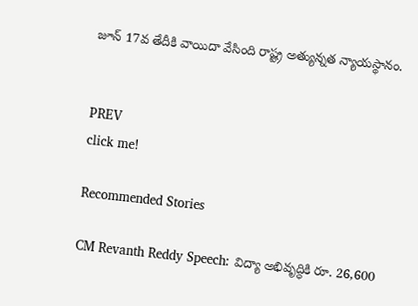జూన్ 17వ తేదీకి వాయిదా వేసింది రాష్ట్ర అత్యున్నత న్యాయస్థానం.


PREV
click me!

Recommended Stories

CM Revanth Reddy Speech: విద్యా అభివృద్ధికి రూ. 26,600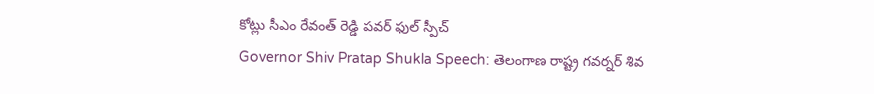కోట్లు సీఎం రేవంత్ రెడ్డి పవర్ ఫుల్ స్పీచ్
Governor Shiv Pratap Shukla Speech: తెలంగాణ రాష్ట్ర గవర్నర్ శివ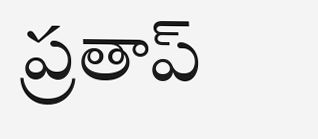ప్రతాప్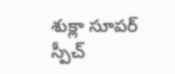శుక్లా సూపర్ స్పీచ్